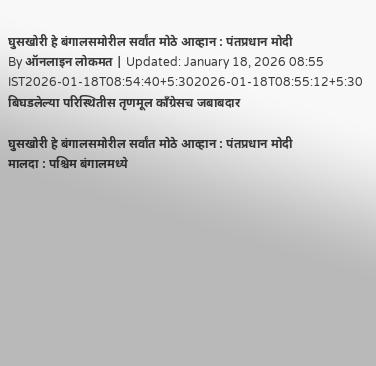घुसखोरी हे बंगालसमोरील सर्वांत मोठे आव्हान : पंतप्रधान मोदी
By ऑनलाइन लोकमत | Updated: January 18, 2026 08:55 IST2026-01-18T08:54:40+5:302026-01-18T08:55:12+5:30
बिघडलेल्या परिस्थितीस तृणमूल काँग्रेसच जबाबदार

घुसखोरी हे बंगालसमोरील सर्वांत मोठे आव्हान : पंतप्रधान मोदी
मालदा : पश्चिम बंगालमध्ये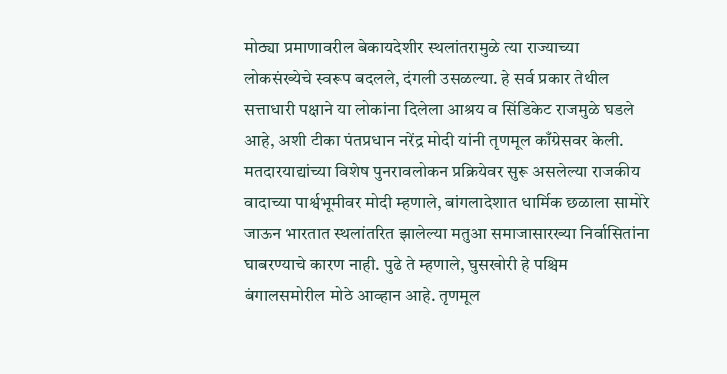मोठ्या प्रमाणावरील बेकायदेशीर स्थलांतरामुळे त्या राज्याच्या लोकसंख्येचे स्वरूप बदलले, दंगली उसळल्या. हे सर्व प्रकार तेथील सत्ताधारी पक्षाने या लोकांना दिलेला आश्रय व सिंडिकेट राजमुळे घडले आहे, अशी टीका पंतप्रधान नरेंद्र मोदी यांनी तृणमूल काँग्रेसवर केली.
मतदारयाद्यांच्या विशेष पुनरावलोकन प्रक्रियेवर सुरू असलेल्या राजकीय वादाच्या पार्श्वभूमीवर मोदी म्हणाले, बांगलादेशात धार्मिक छळाला सामोरे जाऊन भारतात स्थलांतरित झालेल्या मतुआ समाजासारख्या निर्वासितांना घाबरण्याचे कारण नाही. पुढे ते म्हणाले, घुसखोरी हे पश्चिम बंगालसमोरील मोठे आव्हान आहे. तृणमूल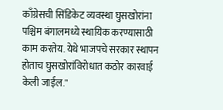काँग्रेसची सिंडिकेट व्यवस्था घुसखोरांना पश्चिम बंगालमध्ये स्थायिक करण्यासाठी काम करतेय. येथे भाजपचे सरकार स्थापन होताच घुसखोरांविरोधात कठोर कारवाई केली जाईल."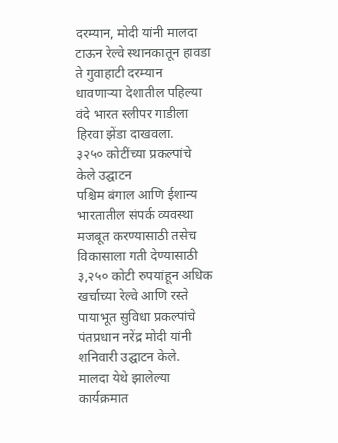दरम्यान, मोदी यांनी मालदा टाऊन रेल्वे स्थानकातून हावडा ते गुवाहाटी दरम्यान धावणाऱ्या देशातील पहिल्या वंदे भारत स्लीपर गाडीला हिरवा झेंडा दाखवला.
३२५० कोटींच्या प्रकल्पांचे केले उद्घाटन
पश्चिम बंगाल आणि ईशान्य भारतातील संपर्क व्यवस्था मजबूत करण्यासाठी तसेच विकासाला गती देण्यासाठी ३,२५० कोटी रुपयांहून अधिक खर्चाच्या रेल्वे आणि रस्ते पायाभूत सुविधा प्रकल्पांचे पंतप्रधान नरेंद्र मोदी यांनी शनिवारी उद्घाटन केले.
मालदा येथे झालेल्या कार्यक्रमात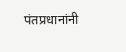पंतप्रधानांनी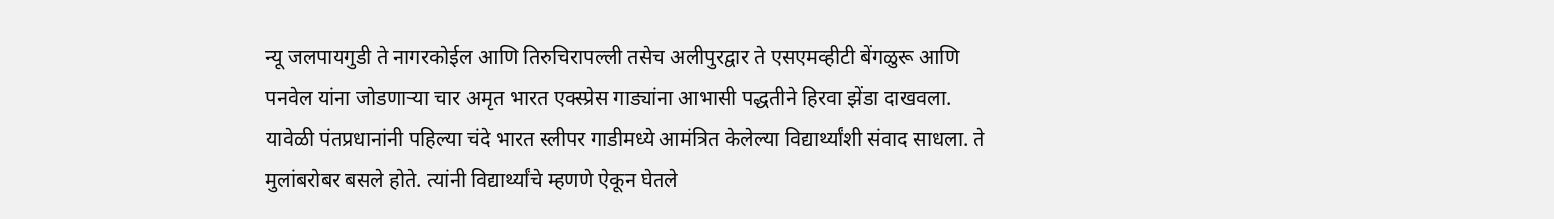न्यू जलपायगुडी ते नागरकोईल आणि तिरुचिरापल्ली तसेच अलीपुरद्वार ते एसएमव्हीटी बेंगळुरू आणि पनवेल यांना जोडणाऱ्या चार अमृत भारत एक्स्प्रेस गाड्यांना आभासी पद्धतीने हिरवा झेंडा दाखवला. यावेळी पंतप्रधानांनी पहिल्या चंदे भारत स्लीपर गाडीमध्ये आमंत्रित केलेल्या विद्यार्थ्यांशी संवाद साधला. ते मुलांबरोबर बसले होते. त्यांनी विद्यार्थ्यांचे म्हणणे ऐकून घेतले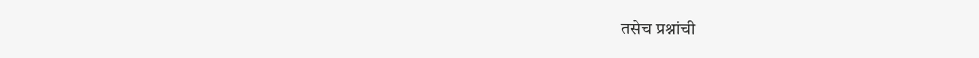तसेच प्रश्नांची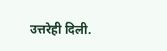उत्तरेही दिली.